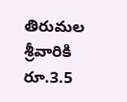తిరుమల శ్రీవారికి రూ.3.5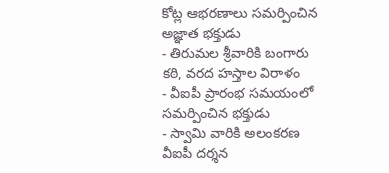కోట్ల ఆభరణాలు సమర్పించిన అజ్ఞాత భక్తుడు
- తిరుమల శ్రీవారికి బంగారు కఠి, వరద హస్తాల విరాళం
- వీఐపీ ప్రారంభ సమయంలో సమర్పించిన భక్తుడు
- స్వామి వారికి అలంకరణ
వీఐపీ దర్శన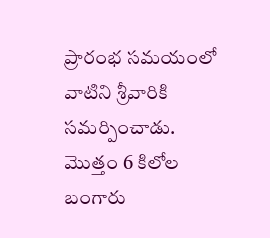ప్రారంభ సమయంలో వాటిని శ్రీవారికి సమర్పించాడు. మొత్తం 6 కిలోల బంగారు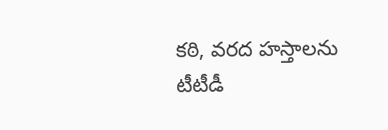కఠి, వరద హస్తాలను టీటీడీ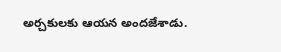అర్చకులకు ఆయన అందజేశాడు.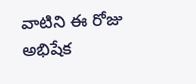వాటిని ఈ రోజు అభిషేక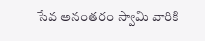సేవ అనంతరం స్వామి వారికి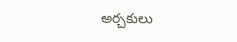అర్చకులు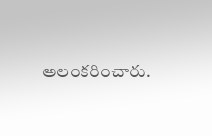అలంకరించారు.